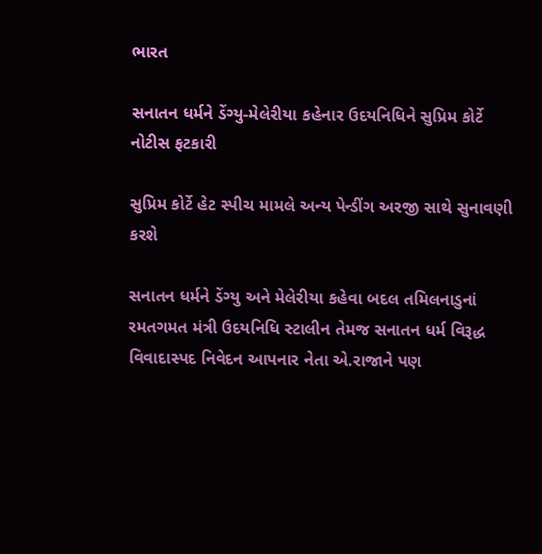ભારત

સનાતન ધર્મને ડેંગ્યુ-મેલેરીયા કહેનાર ઉદયનિધિને સુપ્રિમ કોર્ટે નોટીસ ફટકારી

સુપ્રિમ કોર્ટે હેટ સ્પીચ મામલે અન્ય પેન્ડીંગ અરજી સાથે સુનાવણી કરશે

સનાતન ધર્મને ડેંગ્યુ અને મેલેરીયા કહેવા બદલ તમિલનાડુનાં રમતગમત મંત્રી ઉદયનિધિ સ્ટાલીન તેમજ સનાતન ધર્મ વિરૂદ્ધ વિવાદાસ્પદ નિવેદન આપનાર નેતા એ.રાજાને પણ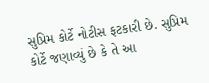સુપ્રિમ કોર્ટે નોટીસ ફટકારી છે. સુપ્રિમ કોર્ટે જણાવ્યું છે કે તે આ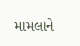મામલાને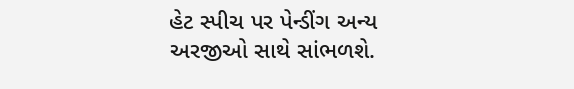હેટ સ્પીચ પર પેન્ડીંગ અન્ય અરજીઓ સાથે સાંભળશે.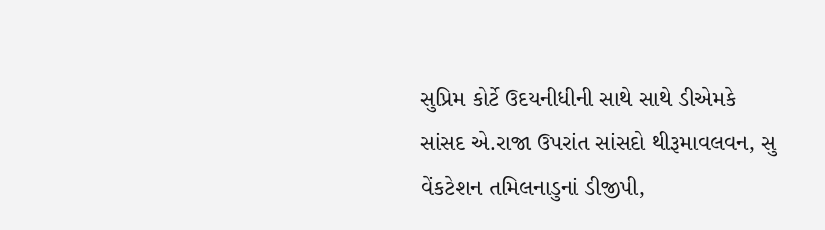સુપ્રિમ કોર્ટે ઉદયનીધીની સાથે સાથે ડીએમકે સાંસદ એ.રાજા ઉપરાંત સાંસદો થીરૂમાવલવન, સુ વેંકટેશન તમિલનાડુનાં ડીજીપી,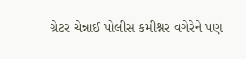ગ્રેટર ચેન્નાઈ પોલીસ કમીશ્નર વગેરેને પણ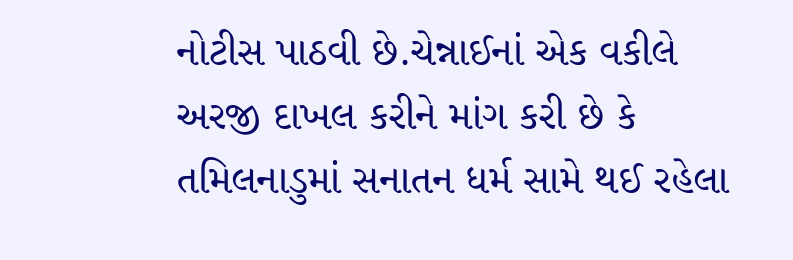નોટીસ પાઠવી છે.ચેન્નાઈનાં એક વકીલે અરજી દાખલ કરીને માંગ કરી છે કે તમિલનાડુમાં સનાતન ધર્મ સામે થઈ રહેલા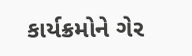કાર્યક્રમોને ગેર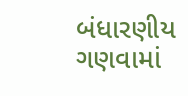બંધારણીય ગણવામાં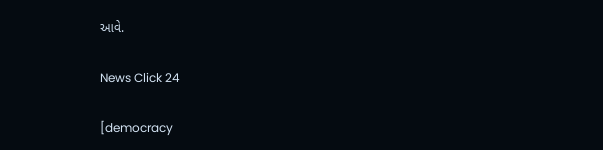આવે.

News Click 24

[democracy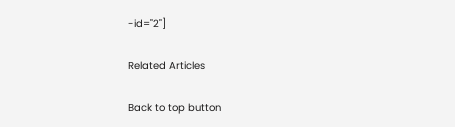-id="2"]

Related Articles

Back to top button